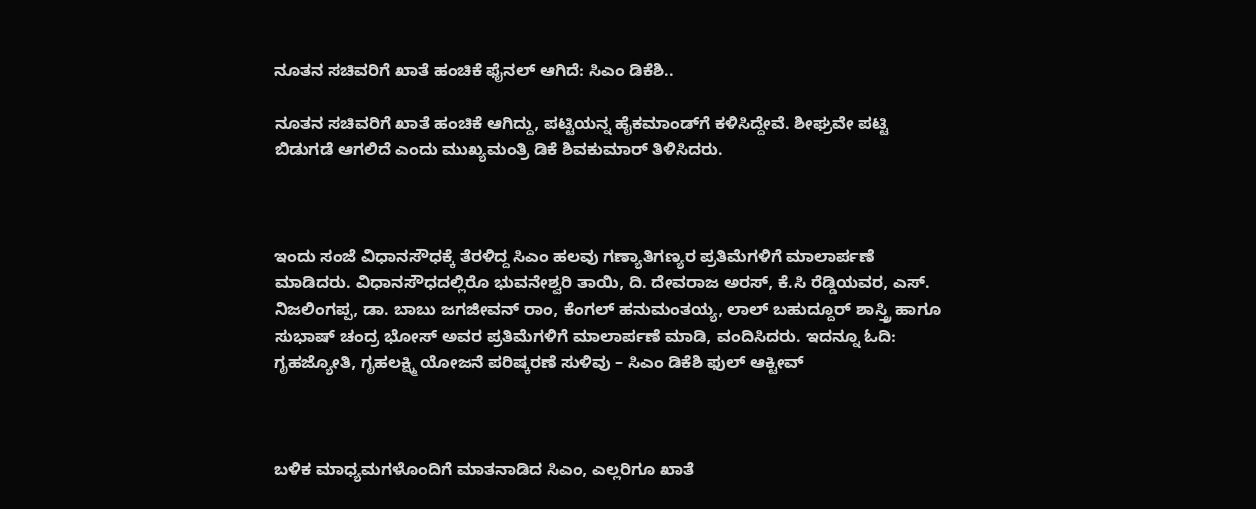ನೂತನ ಸಚಿವರಿಗೆ ಖಾತೆ ಹಂಚಿಕೆ ಫೈನಲ್‌ ಆಗಿದೆ: ಸಿಎಂ ಡಿಕೆಶಿ..

ನೂತನ ಸಚಿವರಿಗೆ ಖಾತೆ ಹಂಚಿಕೆ ಆಗಿದ್ದು, ಪಟ್ಟಿಯನ್ನ ಹೈಕಮಾಂಡ್‌ಗೆ ಕಳಿಸಿದ್ದೇವೆ. ಶೀಘ್ರವೇ ಪಟ್ಟಿ ಬಿಡುಗಡೆ ಆಗಲಿದೆ ಎಂದು ಮುಖ್ಯಮಂತ್ರಿ ಡಿಕೆ ಶಿವಕುಮಾರ್‌ ತಿಳಿಸಿದರು.



ಇಂದು ಸಂಜೆ ವಿಧಾನಸೌಧಕ್ಕೆ ತೆರಳಿದ್ದ ಸಿಎಂ ಹಲವು ಗಣ್ಯಾತಿಗಣ್ಯರ ಪ್ರತಿಮೆಗಳಿಗೆ ಮಾಲಾರ್ಪಣೆ ಮಾಡಿದರು. ವಿಧಾನಸೌಧದಲ್ಲಿರೊ ಭುವನೇಶ್ವರಿ ತಾಯಿ, ದಿ. ದೇವರಾಜ ಅರಸ್, ಕೆ.ಸಿ ರೆಡ್ಡಿಯವರ, ಎಸ್‌. ನಿಜಲಿಂಗಪ್ಪ, ಡಾ. ಬಾಬು ಜಗಜೀವನ್ ರಾಂ, ಕೆಂಗಲ್ ಹನುಮಂತಯ್ಯ, ಲಾಲ್ ಬಹುದ್ದೂರ್ ಶಾಸ್ತ್ರಿ ಹಾಗೂ ಸುಭಾಷ್ ಚಂದ್ರ ಭೋಸ್ ಅವರ ಪ್ರತಿಮೆಗಳಿಗೆ ಮಾಲಾರ್ಪಣೆ ಮಾಡಿ, ವಂದಿಸಿದರು. ಇದನ್ನೂ ಓದಿ: ಗೃಹಜ್ಯೋತಿ, ಗೃಹಲಕ್ಷ್ಮಿ ಯೋಜನೆ ಪರಿಷ್ಕರಣೆ ಸುಳಿವು – ಸಿಎಂ ಡಿಕೆಶಿ ಫುಲ್‌ ಆಕ್ಟೀವ್‌



ಬಳಿಕ ಮಾಧ್ಯಮಗಳೊಂದಿಗೆ ಮಾತನಾಡಿದ ಸಿಎಂ, ಎಲ್ಲರಿಗೂ ಖಾತೆ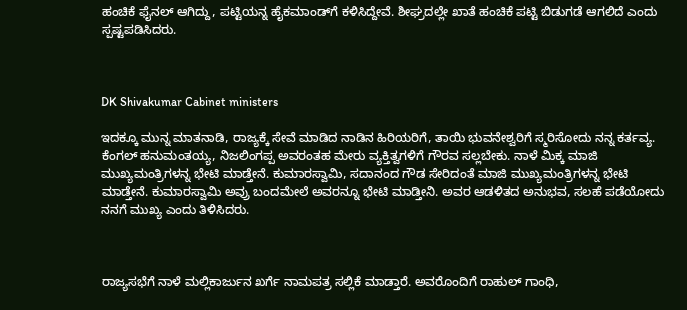ಹಂಚಿಕೆ ಫೈನಲ್ ಆಗಿದ್ದು, ಪಟ್ಟಿಯನ್ನ ಹೈಕಮಾಂಡ್‌ಗೆ ಕಳಿಸಿದ್ದೇವೆ. ಶೀಘ್ರದಲ್ಲೇ ಖಾತೆ ಹಂಚಿಕೆ ಪಟ್ಟಿ ಬಿಡುಗಡೆ ಆಗಲಿದೆ ಎಂದು ಸ್ಪಷ್ಟಪಡಿಸಿದರು.



DK Shivakumar Cabinet ministers

ಇದಕ್ಕೂ ಮುನ್ನ ಮಾತನಾಡಿ, ರಾಜ್ಯಕ್ಕೆ ಸೇವೆ ಮಾಡಿದ ನಾಡಿನ ಹಿರಿಯರಿಗೆ, ತಾಯಿ ಭುವನೇಶ್ವರಿಗೆ ಸ್ಮರಿಸೋದು ನನ್ನ ಕರ್ತವ್ಯ. ಕೆಂಗಲ್ ಹನುಮಂತಯ್ಯ, ನಿಜಲಿಂಗಪ್ಪ ಅವರಂತಹ ಮೇರು ವ್ಯಕ್ತಿತ್ವಗಳಿಗೆ ಗೌರವ ಸಲ್ಲಬೇಕು. ನಾಳೆ ಮಿಕ್ಕ ಮಾಜಿ ಮುಖ್ಯಮಂತ್ರಿಗಳನ್ನ ಭೇಟಿ ಮಾಡ್ತೇನೆ. ಕುಮಾರಸ್ವಾಮಿ, ಸದಾನಂದ ಗೌಡ ಸೇರಿದಂತೆ ಮಾಜಿ ಮುಖ್ಯಮಂತ್ರಿಗಳನ್ನ ಭೇಟಿ ಮಾಡ್ತೇನೆ. ಕುಮಾರಸ್ವಾಮಿ ಅವ್ರು ಬಂದಮೇಲೆ ಅವರನ್ನೂ ಭೇಟಿ ಮಾಡ್ತೀನಿ. ಅವರ ಆಡಳಿತದ ಅನುಭವ, ಸಲಹೆ ಪಡೆಯೋದು ನನಗೆ ಮುಖ್ಯ ಎಂದು ತಿಳಿಸಿದರು.



ರಾಜ್ಯಸಭೆಗೆ ನಾಳೆ ಮಲ್ಲಿಕಾರ್ಜುನ ಖರ್ಗೆ ನಾಮಪತ್ರ ಸಲ್ಲಿಕೆ ಮಾಡ್ತಾರೆ. ಅವರೊಂದಿಗೆ ರಾಹುಲ್ ಗಾಂಧಿ,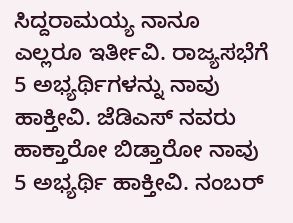ಸಿದ್ದರಾಮಯ್ಯ ನಾನೂ ಎಲ್ಲರೂ ಇರ್ತೀವಿ. ರಾಜ್ಯಸಭೆಗೆ 5 ಅಭ್ಯರ್ಥಿಗಳನ್ನು ನಾವು ಹಾಕ್ತೀವಿ. ಜೆಡಿಎಸ್ ನವರು ಹಾಕ್ತಾರೋ ಬಿಡ್ತಾರೋ ನಾವು 5 ಅಭ್ಯರ್ಥಿ ಹಾಕ್ತೀವಿ. ನಂಬರ್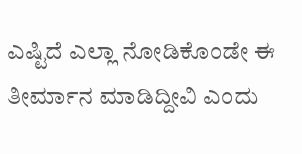ಎಷ್ಟಿದೆ ಎಲ್ಲಾ ನೋಡಿಕೊಂಡೇ ಈ ತೀರ್ಮಾನ ಮಾಡಿದ್ದೀವಿ ಎಂದು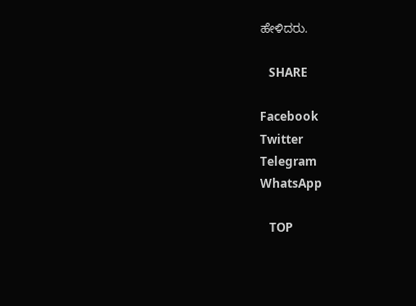ಹೇಳಿದರು.

   SHARE

Facebook
Twitter
Telegram
WhatsApp

   TOP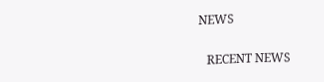NEWS

   RECENT NEWS